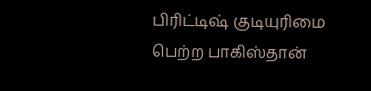பிரிட்டிஷ் குடியுரிமை பெற்ற பாகிஸ்தான்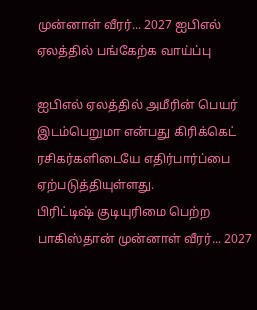முன்னாள் வீரர்... 2027 ஐபிஎல் ஏலத்தில் பங்கேற்க வாய்ப்பு

ஐபிஎல் ஏலத்தில் அமீரின் பெயர் இடம்பெறுமா என்பது கிரிக்கெட் ரசிகர்களிடையே எதிர்பார்ப்பை ஏற்படுத்தியுள்ளது.
பிரிட்டிஷ் குடியுரிமை பெற்ற பாகிஸ்தான் முன்னாள் வீரர்... 2027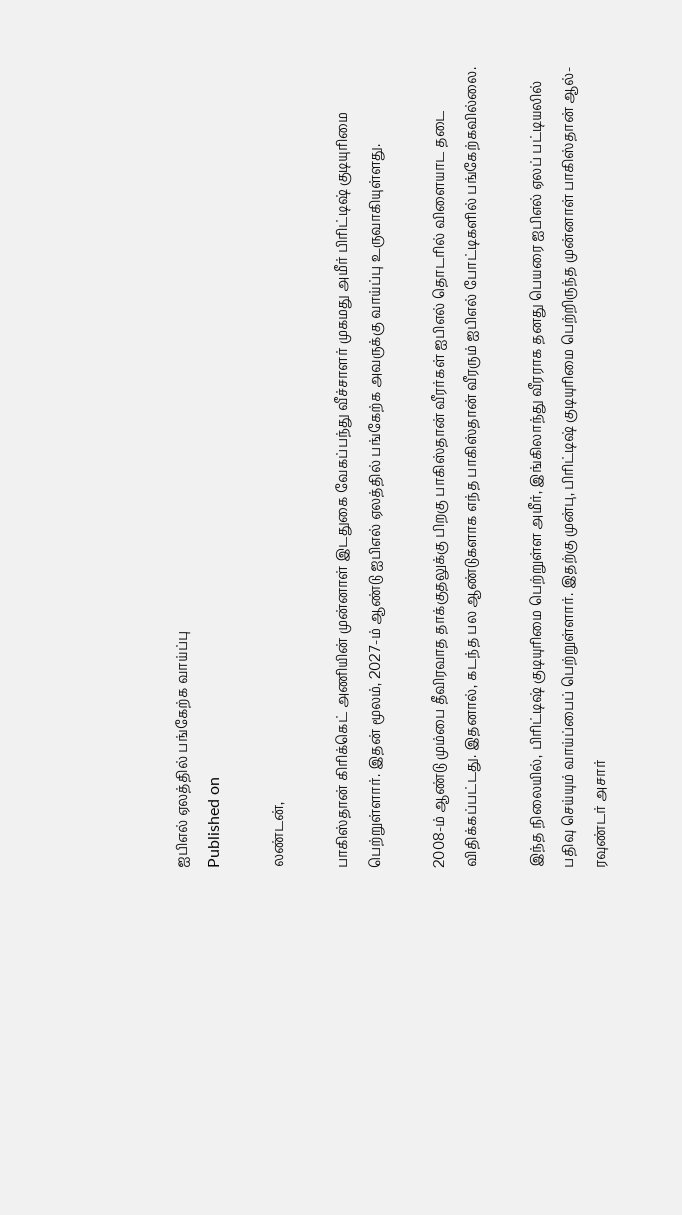ஐபிஎல் ஏலத்தில் பங்கேற்க வாய்ப்பு
Published on

லண்டன்,

பாகிஸ்தான் கிரிக்கெட் அணியின் முன்னாள் இடதுகை வேகப்பந்து வீச்சாளர் முகமது அமீர் பிரிட்டிஷ் குடியுரிமை பெற்றுள்ளார். இதன் மூலம், 2027-ம் ஆண்டு ஐபிஎல் ஏலத்தில் பங்கேற்க அவருக்கு வாய்ப்பு உருவாகியுள்ளது.

2008-ம் ஆண்டு மும்பை தீவிரவாத தாக்குதலுக்கு பிறகு பாகிஸ்தான் வீரர்கள் ஐபிஎல் தொடரில் விளையாட தடை விதிக்கப்பட்டது. இதனால், கடந்த பல ஆண்டுகளாக எந்த பாகிஸ்தான் வீரரும் ஐபிஎல் போட்டிகளில் பங்கேற்கவில்லை.

இந்த நிலையில், பிரிட்டிஷ் குடியுரிமை பெற்றுள்ள அமீர், இங்கிலாந்து வீரராக தனது பெயரை ஐபிஎல் ஏலப் பட்டியலில் பதிவு செய்யும் வாய்ப்பைப் பெற்றுள்ளார். இதற்கு முன்பு, பிரிட்டிஷ் குடியுரிமை பெற்றிருந்த முன்னாள் பாகிஸ்தான் ஆல்-ரவுண்டர் அசார்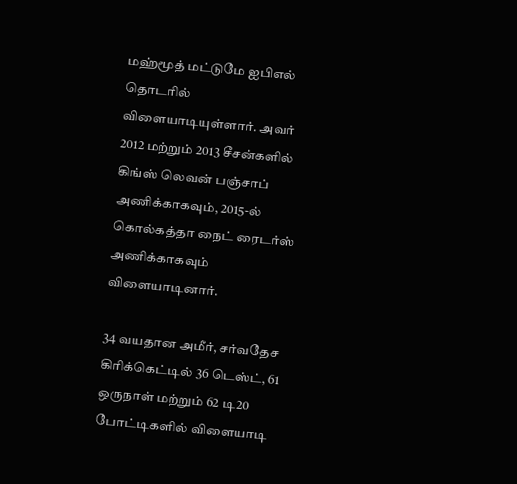மஹ்மூத் மட்டுமே ஐபிஎல் தொடரில் விளையாடியுள்ளார். அவர் 2012 மற்றும் 2013 சீசன்களில் கிங்ஸ் லெவன் பஞ்சாப் அணிக்காகவும், 2015-ல் கொல்கத்தா நைட் ரைடர்ஸ் அணிக்காகவும் விளையாடினார்.

34 வயதான அமீர், சர்வதேச கிரிக்கெட்டில் 36 டெஸ்ட், 61 ஒருநாள் மற்றும் 62 டி20 போட்டிகளில் விளையாடி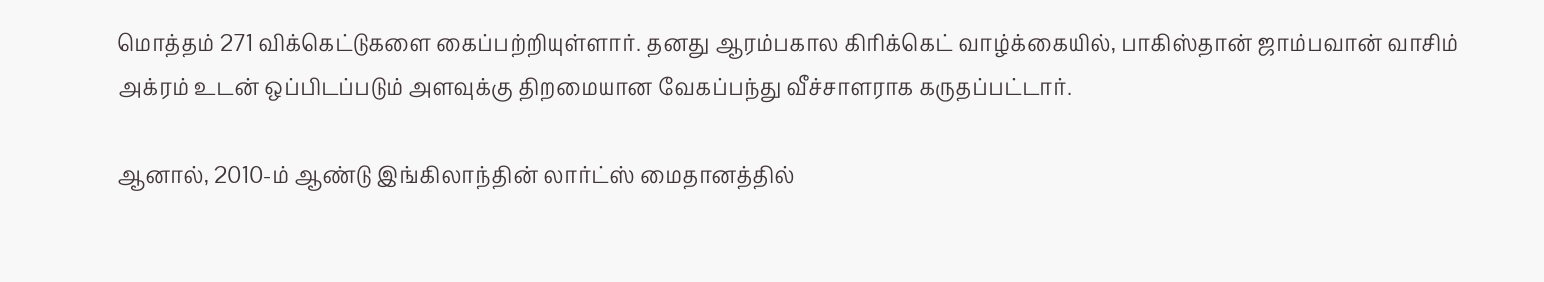மொத்தம் 271 விக்கெட்டுகளை கைப்பற்றியுள்ளார். தனது ஆரம்பகால கிரிக்கெட் வாழ்க்கையில், பாகிஸ்தான் ஜாம்பவான் வாசிம் அக்ரம் உடன் ஒப்பிடப்படும் அளவுக்கு திறமையான வேகப்பந்து வீச்சாளராக கருதப்பட்டார்.

ஆனால், 2010-ம் ஆண்டு இங்கிலாந்தின் லார்ட்ஸ் மைதானத்தில்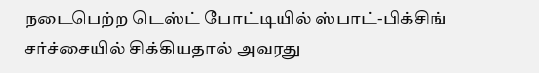நடைபெற்ற டெஸ்ட் போட்டியில் ஸ்பாட்-பிக்சிங் சர்ச்சையில் சிக்கியதால் அவரது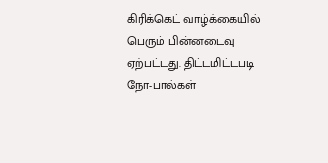கிரிக்கெட் வாழ்க்கையில் பெரும் பின்னடைவு ஏற்பட்டது. திட்டமிட்டபடி நோ-பால்கள்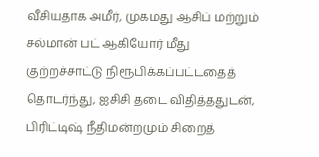வீசியதாக அமீர், முகமது ஆசிப் மற்றும் சல்மான் பட் ஆகியோர் மீது குற்றச்சாட்டு நிரூபிக்கப்பட்டதைத் தொடர்ந்து, ஐசிசி தடை விதித்ததுடன், பிரிட்டிஷ் நீதிமன்றமும் சிறைத்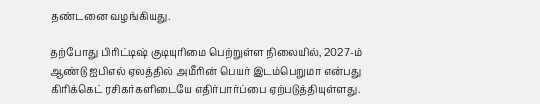தண்டனை வழங்கியது.

தற்போது பிரிட்டிஷ் குடியுரிமை பெற்றுள்ள நிலையில், 2027-ம் ஆண்டு ஐபிஎல் ஏலத்தில் அமீரின் பெயர் இடம்பெறுமா என்பது கிரிக்கெட் ரசிகர்களிடையே எதிர்பார்ப்பை ஏற்படுத்தியுள்ளது.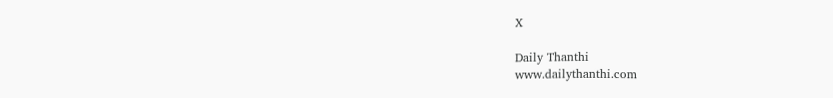X

Daily Thanthi
www.dailythanthi.com